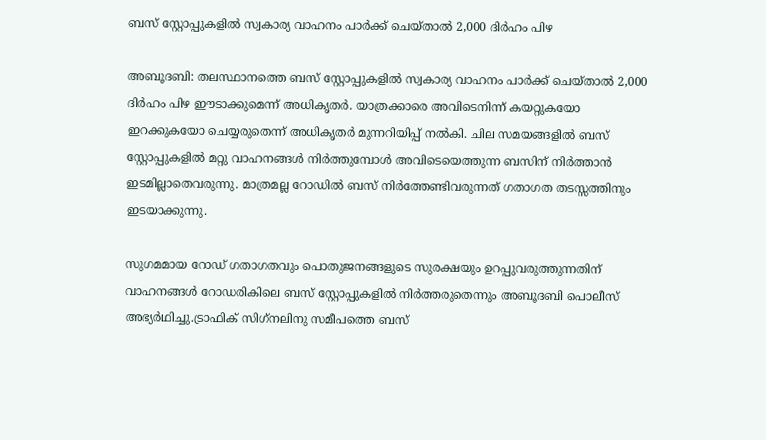ബസ് സ്റ്റോപ്പുകളിൽ സ്വകാര്യ വാഹനം പാർക്ക് ചെയ്താൽ 2,000 ദിർഹം പിഴ

അബൂദബി: തലസ്ഥാനത്തെ ബസ് സ്റ്റോപ്പുകളിൽ സ്വകാര്യ വാഹനം പാർക്ക് ചെയ്താൽ 2,000 ദിർഹം പിഴ ഈടാക്കുമെന്ന് അധികൃതർ. യാത്രക്കാരെ അവിടെനിന്ന് കയറ്റുകയോ ഇറക്കുകയോ ചെയ്യരുതെന്ന് അധികൃതർ മുന്നറിയിപ്പ് നൽകി. ചില സമയങ്ങളിൽ ബസ് സ്റ്റോപ്പുകളിൽ മറ്റു വാഹനങ്ങൾ നിർത്തുമ്പോൾ അവിടെയെത്തുന്ന ബസിന് നിർത്താൻ ഇടമില്ലാതെവരുന്നു. മാത്രമല്ല റോഡിൽ ബസ് നിർത്തേണ്ടിവരുന്നത് ഗതാഗത തടസ്സത്തിനും ഇടയാക്കുന്നു.

സുഗമമായ റോഡ് ഗതാഗതവും പൊതുജനങ്ങളുടെ സുരക്ഷയും ഉറപ്പുവരുത്തുന്നതിന് വാഹനങ്ങൾ റോഡരികിലെ ബസ് സ്റ്റോപ്പുകളിൽ നിർത്തരുതെന്നും അബൂദബി പൊലീസ് അഭ്യർഥിച്ചു.ട്രാഫിക് സിഗ്‌നലിനു സമീപത്തെ ബസ്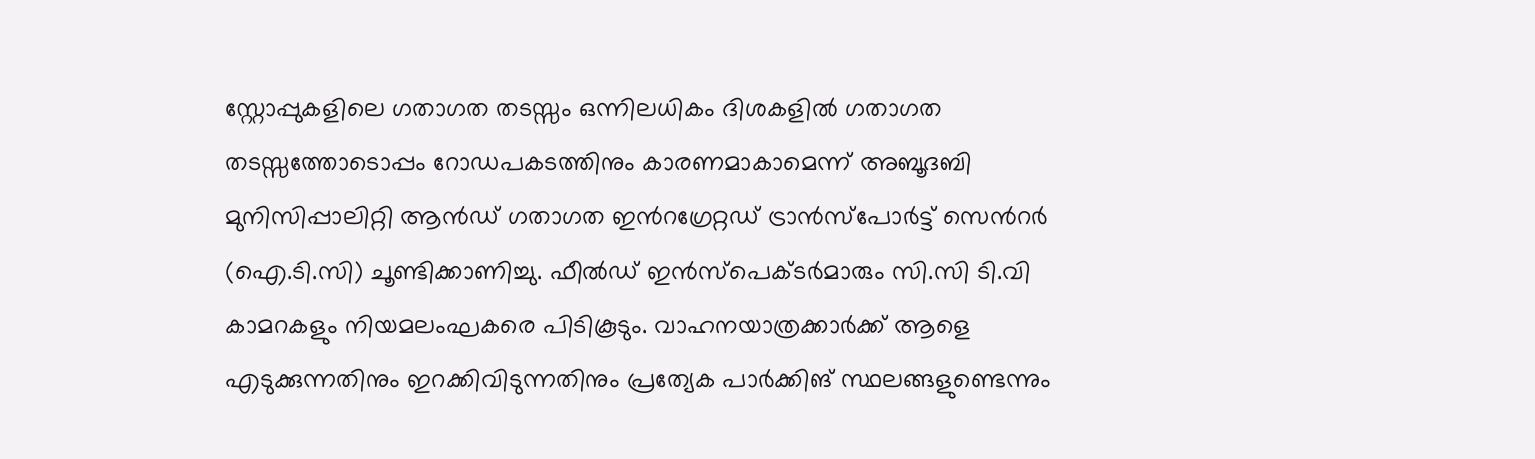സ്റ്റോപ്പുകളിലെ ഗതാഗത തടസ്സം ഒന്നിലധികം ദിശകളിൽ ഗതാഗത തടസ്സത്തോടൊപ്പം റോഡപകടത്തിനും കാരണമാകാമെന്ന് അബൂദബി മുനിസിപ്പാലിറ്റി ആൻഡ് ഗതാഗത ഇൻറഗ്രേറ്റഡ് ട്രാൻസ്‌പോർട്ട് സെൻറർ (ഐ.ടി.സി) ചൂണ്ടിക്കാണിച്ചു. ഫീൽഡ് ഇൻസ്‌പെക്ടർമാരും സി.സി ടി.വി കാമറകളും നിയമലംഘകരെ പിടികൂടും. വാഹനയാത്രക്കാർക്ക് ആളെ എടുക്കുന്നതിനും ഇറക്കിവിടുന്നതിനും പ്രത്യേക പാർക്കിങ് സ്ഥലങ്ങളുണ്ടെന്നും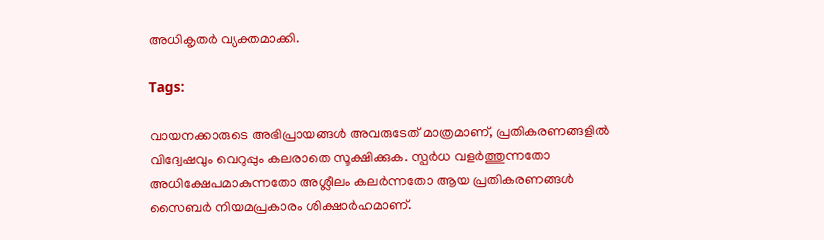അധികൃതർ വ്യക്തമാക്കി.

Tags:

വായനക്കാരുടെ അഭിപ്രായങ്ങള്‍ അവരുടേത് മാത്രമാണ്, പ്രതികരണങ്ങളിൽ വിദ്വേഷവും വെറുപ്പും കലരാതെ സൂക്ഷിക്കുക. സ്പർധ വളർത്തുന്നതോ അധിക്ഷേപമാകുന്നതോ അശ്ലീലം കലർന്നതോ ആയ പ്രതികരണങ്ങൾ സൈബർ നിയമപ്രകാരം ശിക്ഷാർഹമാണ്.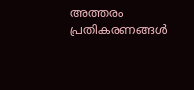അത്തരം പ്രതികരണങ്ങൾ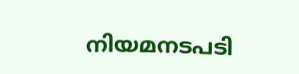നിയമനടപടി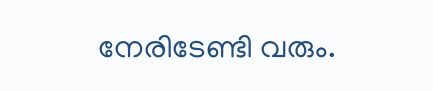നേരിടേണ്ടി വരും.